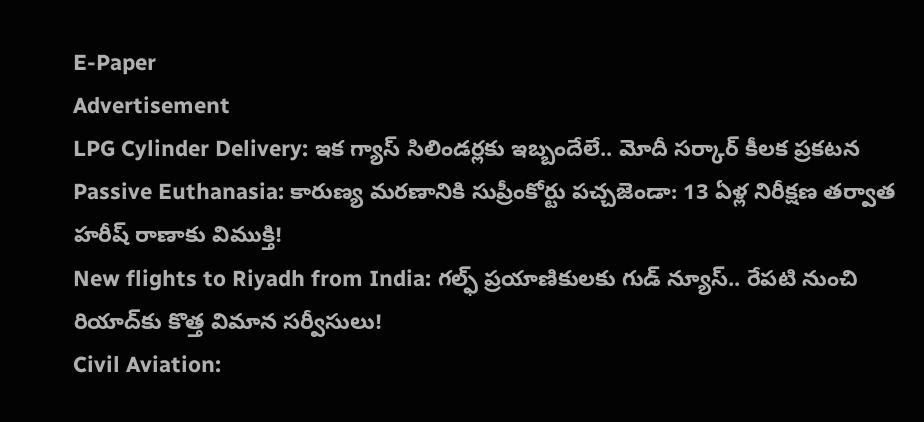E-Paper
Advertisement
LPG Cylinder Delivery: ఇక గ్యాస్ సిలిండర్లకు ఇబ్బందేలే.. మోదీ సర్కార్ కీలక ప్రకటన
Passive Euthanasia: కారుణ్య మరణానికి సుప్రీంకోర్టు పచ్చజెండా: 13 ఏళ్ల నిరీక్షణ తర్వాత హరీష్ రాణాకు విముక్తి!
New flights to Riyadh from India: గల్ఫ్ ప్రయాణికులకు గుడ్ న్యూస్.. రేపటి నుంచి రియాద్‌కు కొత్త విమాన సర్వీసులు!
Civil Aviation: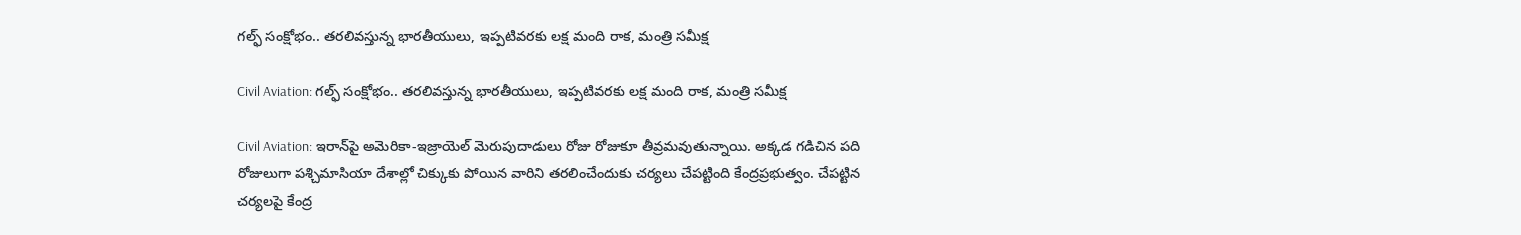గల్ఫ్‌‌ సంక్షోభం.. తరలివస్తున్న భారతీయులు, ఇప్పటివరకు లక్ష మంది రాక, మంత్రి సమీక్ష

Civil Aviation: గల్ఫ్‌‌ సంక్షోభం.. తరలివస్తున్న భారతీయులు, ఇప్పటివరకు లక్ష మంది రాక, మంత్రి సమీక్ష

Civil Aviation: ఇరాన్‌పై అమెరికా-ఇజ్రాయెల్ మెరుపుదాడులు రోజు రోజుకూ తీవ్రమవుతున్నాయి. అక్కడ గడిచిన పది రోజులుగా పశ్చిమాసియా దేశాల్లో చిక్కుకు పోయిన వారిని తరలించేందుకు చర్యలు చేపట్టింది కేంద్రప్రభుత్వం. చేపట్టిన చర్యలపై కేంద్ర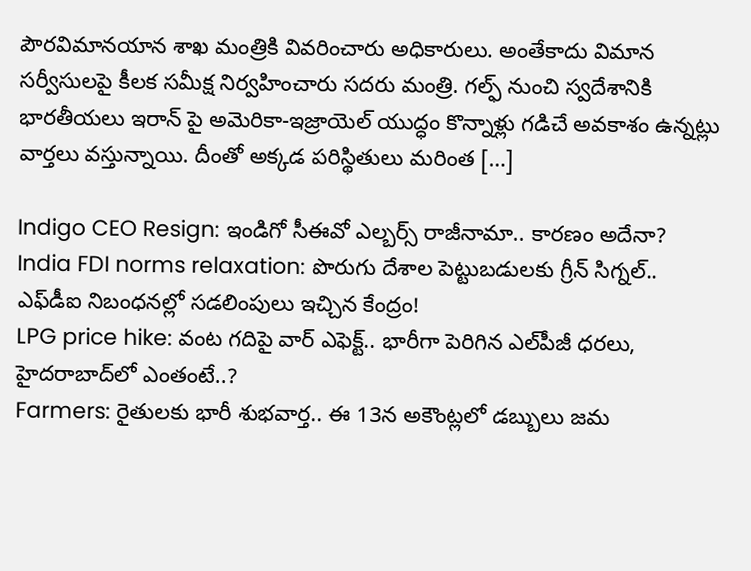పౌరవిమానయాన శాఖ మంత్రికి వివరించారు అధికారులు. అంతేకాదు విమాన సర్వీసులపై కీలక సమీక్ష నిర్వహించారు సదరు మంత్రి. గల్ఫ్‌‌ నుంచి స్వదేశానికి భారతీయలు ఇరాన్ పై అమెరికా-ఇజ్రాయెల్ యుద్ధం కొన్నాళ్లు గడిచే అవకాశం ఉన్నట్లు వార్తలు వస్తున్నాయి. దీంతో అక్కడ పరిస్థితులు మరింత […]

Indigo CEO Resign: ఇండిగో సీఈవో ఎల్బర్స్ రాజీనామా.. కారణం అదేనా?
India FDI norms relaxation: పొరుగు దేశాల పెట్టుబడులకు గ్రీన్ సిగ్నల్.. ఎఫ్‌డీఐ నిబంధనల్లో సడలింపులు ఇచ్చిన కేంద్రం!
LPG price hike: వంట గదిపై వార్ ఎఫెక్ట్.. భారీగా పెరిగిన ఎల్‌పీజీ ధరలు, హైదరాబాద్‌లో ఎంతంటే..?
Farmers: రైతులకు భారీ శుభవార్త.. ఈ 13న అకౌంట్లలో డబ్బులు జమ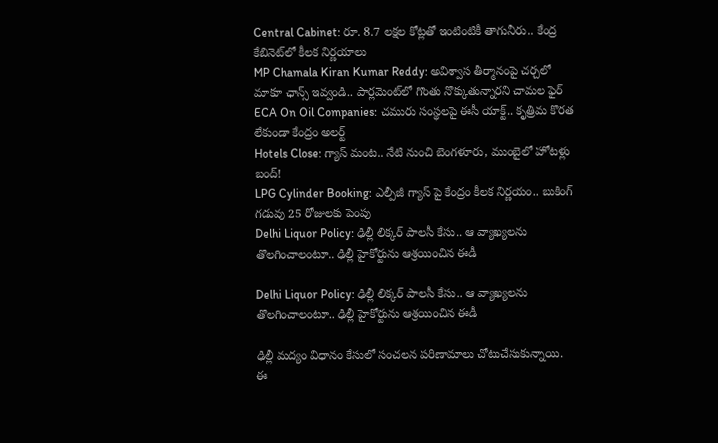Central Cabinet: రూ. 8.7 లక్షల కోట్లతో ఇంటింటికీ తాగునీరు.. కేంద్ర కేబినెట్‌లో కీలక నిర్ణయాలు
MP Chamala Kiran Kumar Reddy: అవిశ్వాస తీర్మానంపై చర్చలో మాకూ ఛాన్స్ ఇవ్వండి.. పార్లమెంట్‌లో గొంతు నొక్కుతున్నారని చామల ఫైర్
ECA On Oil Companies: చమురు సంస్థలపై ఈసీ యాక్ట్.. కృత్రిమ కొరత లేకుండా కేంద్రం అలర్ట్
Hotels Close: గ్యాస్ మంట.. నేటి నుంచి బెంగళూరు, ముంబైలో హోటళ్లు బంద్!
LPG Cylinder Booking: ఎల్పీజీ గ్యాస్ పై కేంద్రం కీలక నిర్ణయం.. బుకింగ్ గడువు 25 రోజులకు పెంపు
Delhi Liquor Policy: ఢిల్లీ లిక్కర్ పాలసీ కేసు.. ఆ వ్యాఖ్యలను తొలగించాలంటూ.. ఢిల్లీ హైకోర్టును ఆశ్రయించిన ఈడీ

Delhi Liquor Policy: ఢిల్లీ లిక్కర్ పాలసీ కేసు.. ఆ వ్యాఖ్యలను తొలగించాలంటూ.. ఢిల్లీ హైకోర్టును ఆశ్రయించిన ఈడీ

ఢిల్లీ మద్యం విధానం కేసులో సంచలన పరిణామాలు చోటుచేసుకున్నాయి. ఈ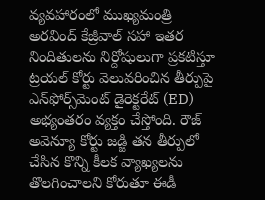వ్యవహారంలో ముఖ్యమంత్రి అరవింద్ కేజ్రీవాల్ సహా ఇతర నిందితులను నిర్దోషులుగా ప్రకటిస్తూ ట్రయల్ కోర్టు వెలువరించిన తీర్పుపై ఎన్‌ఫోర్స్‌మెంట్ డైరెక్టరేట్ (ED) అభ్యంతరం వ్యక్తం చేస్తోంది. రౌజ్ అవెన్యూ కోర్టు జడ్జి తన తీర్పులో చేసిన కొన్ని కీలక వ్యాఖ్యలను తొలగించాలని కోరుతూ ఈడీ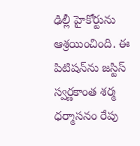ఢిల్లీ హైకోర్టును ఆశ్రయించింది. ఈ పిటిషన్‌ను జస్టిస్ స్వర్ణకాంత శర్మ ధర్మాసనం రేపు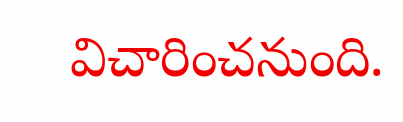విచారించనుంది.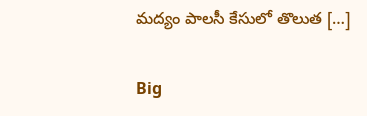మద్యం పాలసీ కేసులో తొలుత […]

Big